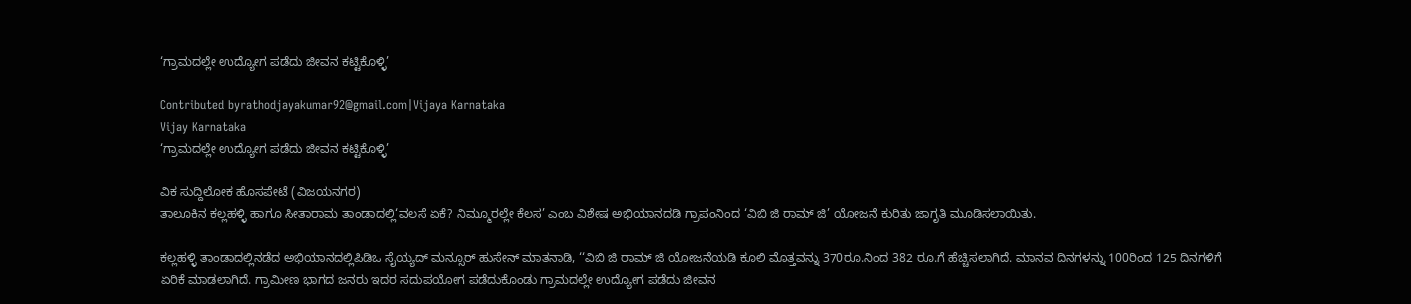‘ಗ್ರಾಮದಲ್ಲೇ ಉದ್ಯೋಗ ಪಡೆದು ಜೀವನ ಕಟ್ಟಿಕೊಳ್ಳಿ’

Contributed byrathodjayakumar92@gmail.com|Vijaya Karnataka
Vijay Karnataka
‘ಗ್ರಾಮದಲ್ಲೇ ಉದ್ಯೋಗ ಪಡೆದು ಜೀವನ ಕಟ್ಟಿಕೊಳ್ಳಿ’

ವಿಕ ಸುದ್ದಿಲೋಕ ಹೊಸಪೇಟೆ (ವಿಜಯನಗರ)
ತಾಲೂಕಿನ ಕಲ್ಲಹಳ್ಳಿ ಹಾಗೂ ಸೀತಾರಾಮ ತಾಂಡಾದಲ್ಲಿ‘ವಲಸೆ ಏಕೆ? ನಿಮ್ಮೂರಲ್ಲೇ ಕೆಲಸ’ ಎಂಬ ವಿಶೇಷ ಅಭಿಯಾನದಡಿ ಗ್ರಾಪಂನಿಂದ ‘ವಿಬಿ ಜಿ ರಾಮ್ ಜಿ’ ಯೋಜನೆ ಕುರಿತು ಜಾಗೃತಿ ಮೂಡಿಸಲಾಯಿತು.

ಕಲ್ಲಹಳ್ಳಿ ತಾಂಡಾದಲ್ಲಿನಡೆದ ಅಭಿಯಾನದಲ್ಲಿಪಿಡಿಒ ಸೈಯ್ಯದ್ ಮನ್ಸೂರ್ ಹುಸೇನ್ ಮಾತನಾಡಿ, ‘‘ವಿಬಿ ಜಿ ರಾಮ್ ಜಿ ಯೋಜನೆಯಡಿ ಕೂಲಿ ಮೊತ್ತವನ್ನು 370ರೂ.ನಿಂದ 382 ರೂ.ಗೆ ಹೆಚ್ಚಿಸಲಾಗಿದೆ. ಮಾನವ ದಿನಗಳನ್ನು 100ರಿಂದ 125 ದಿನಗಳಿಗೆ ಏರಿಕೆ ಮಾಡಲಾಗಿದೆ. ಗ್ರಾಮೀಣ ಭಾಗದ ಜನರು ಇದರ ಸದುಪಯೋಗ ಪಡೆದುಕೊಂಡು ಗ್ರಾಮದಲ್ಲೇ ಉದ್ಯೋಗ ಪಡೆದು ಜೀವನ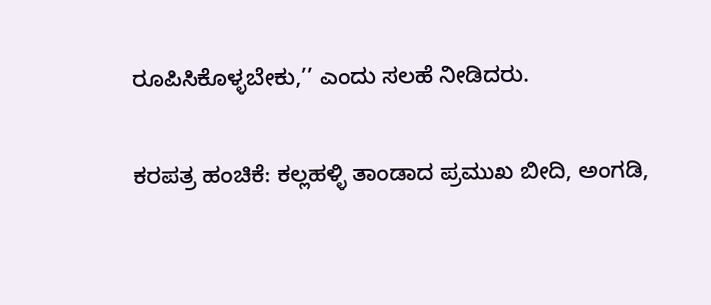ರೂಪಿಸಿಕೊಳ್ಳಬೇಕು,’’ ಎಂದು ಸಲಹೆ ನೀಡಿದರು.

ಕರಪತ್ರ ಹಂಚಿಕೆ: ಕಲ್ಲಹಳ್ಳಿ ತಾಂಡಾದ ಪ್ರಮುಖ ಬೀದಿ, ಅಂಗಡಿ,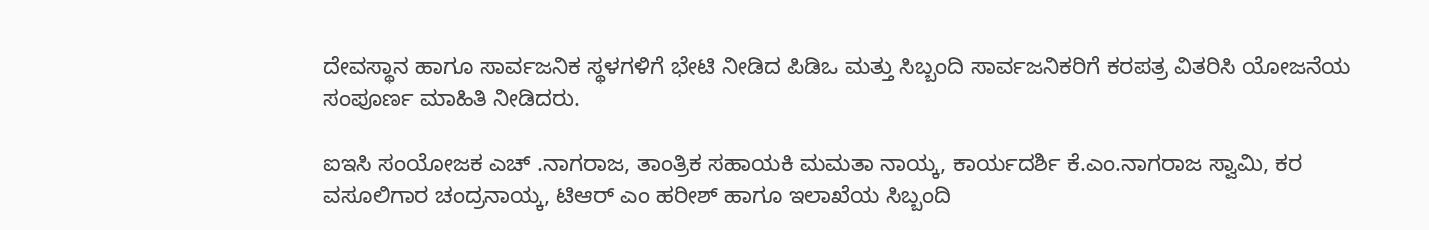ದೇವಸ್ಥಾನ ಹಾಗೂ ಸಾರ್ವಜನಿಕ ಸ್ಥಳಗಳಿಗೆ ಭೇಟಿ ನೀಡಿದ ಪಿಡಿಒ ಮತ್ತು ಸಿಬ್ಬಂದಿ ಸಾರ್ವಜನಿಕರಿಗೆ ಕರಪತ್ರ ವಿತರಿಸಿ ಯೋಜನೆಯ ಸಂಪೂರ್ಣ ಮಾಹಿತಿ ನೀಡಿದರು.

ಐಇಸಿ ಸಂಯೋಜಕ ಎಚ್ .ನಾಗರಾಜ, ತಾಂತ್ರಿಕ ಸಹಾಯಕಿ ಮಮತಾ ನಾಯ್ಕ, ಕಾರ್ಯದರ್ಶಿ ಕೆ.ಎಂ.ನಾಗರಾಜ ಸ್ವಾಮಿ, ಕರ ವಸೂಲಿಗಾರ ಚಂದ್ರನಾಯ್ಕ, ಟಿಆರ್ ಎಂ ಹರೀಶ್ ಹಾಗೂ ಇಲಾಖೆಯ ಸಿಬ್ಬಂದಿ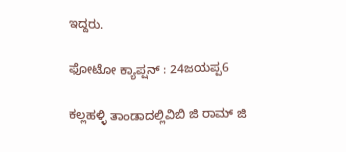ಇದ್ದರು.

ಫೋಟೋ ಕ್ಯಾಪ್ಷನ್ : 24ಜಯಪ್ಪ6

ಕಲ್ಲಹಳ್ಳಿ ತಾಂಡಾದಲ್ಲಿವಿಬಿ ಜಿ ರಾಮ್ ಜಿ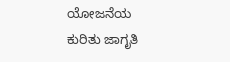ಯೋಜನೆಯ ಕುರಿತು ಜಾಗೃತಿ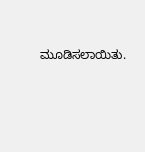ಮೂಡಿಸಲಾಯಿತು.